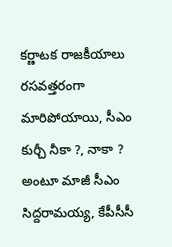కర్ణాటక రాజకీయాలు రసవత్తరంగా మారిపోయాయి, సీఎం కుర్చీ నీకా ?, నాకా ? అంటూ మాజీ సీఎం సిద్దరామయ్య, కేపీసీసీ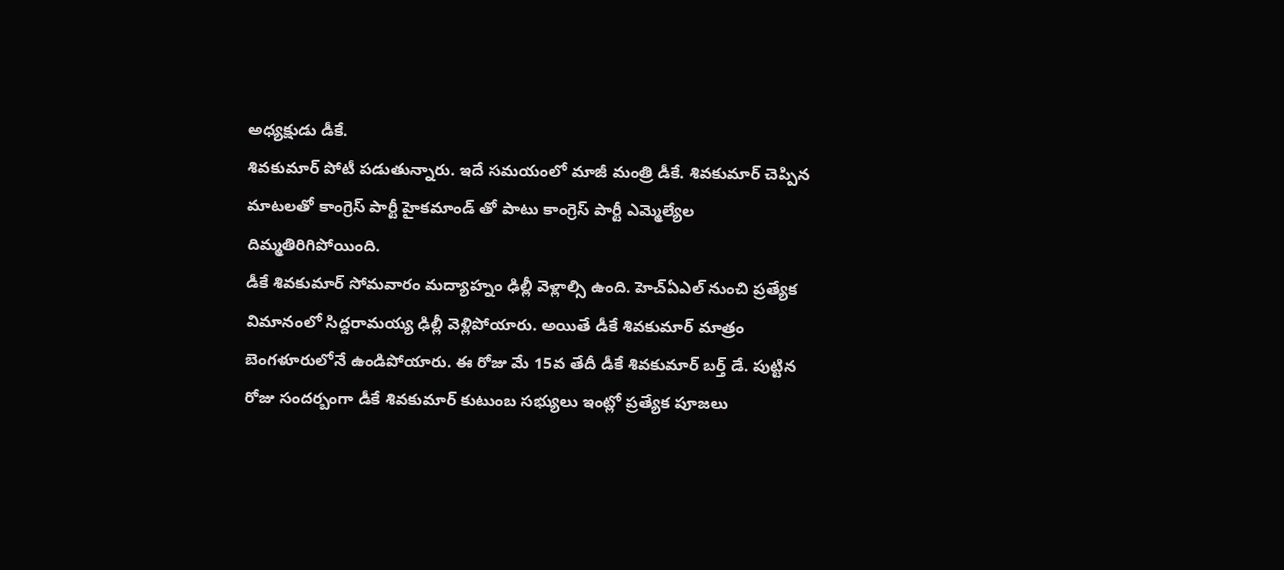అధ్యక్షుడు డీకే.
శివకుమార్ పోటీ పడుతున్నారు. ఇదే సమయంలో మాజీ మంత్రి డీకే. శివకుమార్ చెప్పిన మాటలతో కాంగ్రెస్ పార్టీ హైకమాండ్ తో పాటు కాంగ్రెస్ పార్టీ ఎమ్మెల్యేల దిమ్మతిరిగిపోయింది.
డీకే శివకుమార్ సోమవారం మద్యాహ్నం ఢిల్లీ వెళ్లాల్సి ఉంది. హెచ్ఏఎల్ నుంచి ప్రత్యేక విమానంలో సిద్దరామయ్య ఢిల్లీ వెళ్లిపోయారు. అయితే డీకే శివకుమార్ మాత్రం బెంగళూరులోనే ఉండిపోయారు. ఈ రోజు మే 15వ తేదీ డీకే శివకుమార్ బర్త్ డే. పుట్టిన రోజు సందర్బంగా డీకే శివకుమార్ కుటుంబ సభ్యులు ఇంట్లో ప్రత్యేక పూజలు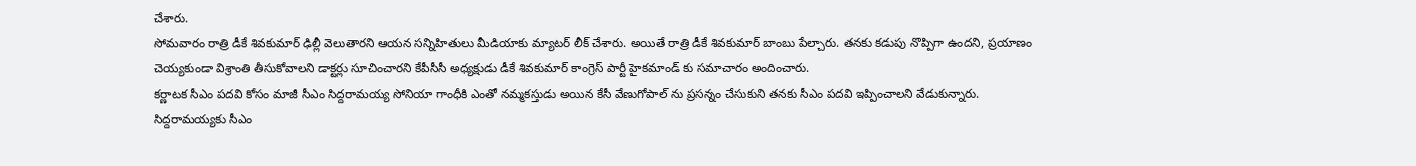చేశారు.
సోమవారం రాత్రి డీకే శివకుమార్ ఢిల్లీ వెలుతారని ఆయన సన్నిహితులు మీడియాకు మ్యాటర్ లీక్ చేశారు. అయితే రాత్రి డీకే శివకుమార్ బాంబు పేల్చారు. తనకు కడుపు నొప్పిగా ఉందని, ప్రయాణం చెయ్యకుండా విశ్రాంతి తీసుకోవాలని డాక్టర్లు సూచించారని కేపీసీసీ అధ్యక్షుడు డీకే శివకుమార్ కాంగ్రెస్ పార్టీ హైకమాండ్ కు సమాచారం అందించారు.
కర్ణాటక సీఎం పదవి కోసం మాజీ సీఎం సిద్దరామయ్య సోనియా గాంధీకి ఎంతో నమ్మకస్తుడు అయిన కేసీ వేణుగోపాల్ ను ప్రసన్నం చేసుకుని తనకు సీఎం పదవి ఇప్పించాలని వేడుకున్నారు. సిద్దరామయ్యకు సీఎం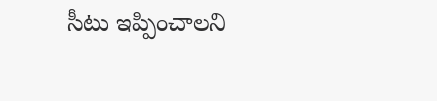సీటు ఇప్పించాలని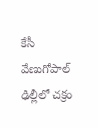కేసీ వేణుగోపాల్ ఢిల్లీలో చక్రం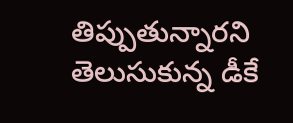తిప్పుతున్నారని తెలుసుకున్న డీకే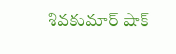శివకుమార్ షాక్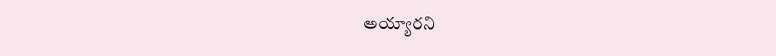అయ్యారని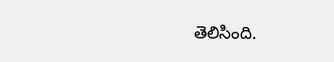తెలిసింది.